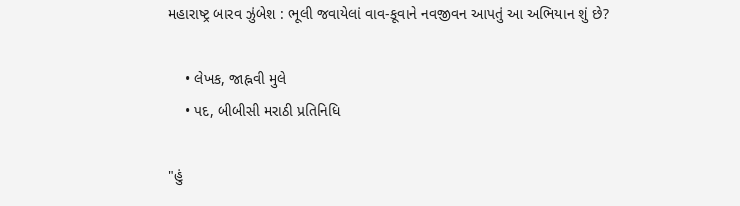મહારાષ્ટ્ર બારવ ઝુંબેશ : ભૂલી જવાયેલાં વાવ-કૂવાને નવજીવન આપતું આ અભિયાન શું છે?

    • લેખક, જાહ્નવી મુલે
    • પદ, બીબીસી મરાઠી પ્રતિનિધિ

"હું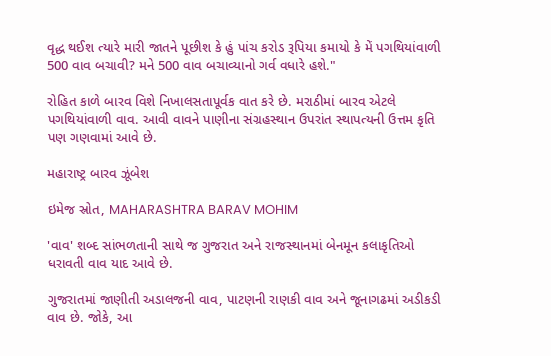વૃદ્ધ થઈશ ત્યારે મારી જાતને પૂછીશ કે હું પાંચ કરોડ રૂપિયા કમાયો કે મેં પગથિયાંવાળી 500 વાવ બચાવી? મને 500 વાવ બચાવ્યાનો ગર્વ વધારે હશે."

રોહિત કાળે બારવ વિશે નિખાલસતાપૂર્વક વાત કરે છે. મરાઠીમાં બારવ એટલે પગથિયાંવાળી વાવ. આવી વાવને પાણીના સંગ્રહસ્થાન ઉપરાંત સ્થાપત્યની ઉત્તમ કૃતિ પણ ગણવામાં આવે છે.

મહારાષ્ટ્ર બારવ ઝૂંબેશ

ઇમેજ સ્રોત, MAHARASHTRA BARAV MOHIM

'વાવ' શબ્દ સાંભળતાની સાથે જ ગુજરાત અને રાજસ્થાનમાં બેનમૂન કલાકૃતિઓ ધરાવતી વાવ યાદ આવે છે.

ગુજરાતમાં જાણીતી અડાલજની વાવ, પાટણની રાણકી વાવ અને જૂનાગઢમાં અડીકડી વાવ છે. જોકે, આ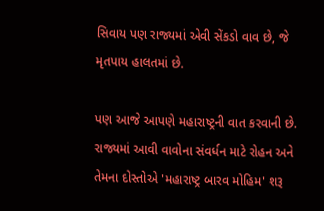સિવાય પણ રાજ્યમાં એવી સેંકડો વાવ છે, જે મૃતપાય હાલતમાં છે.

પણ આજે આપણે મહારાષ્ટ્રની વાત કરવાની છે. રાજ્યમાં આવી વાવોના સંવર્ધન માટે રોહન અને તેમના દોસ્તોએ 'મહારાષ્ટ્ર બારવ મોહિમ' શરૂ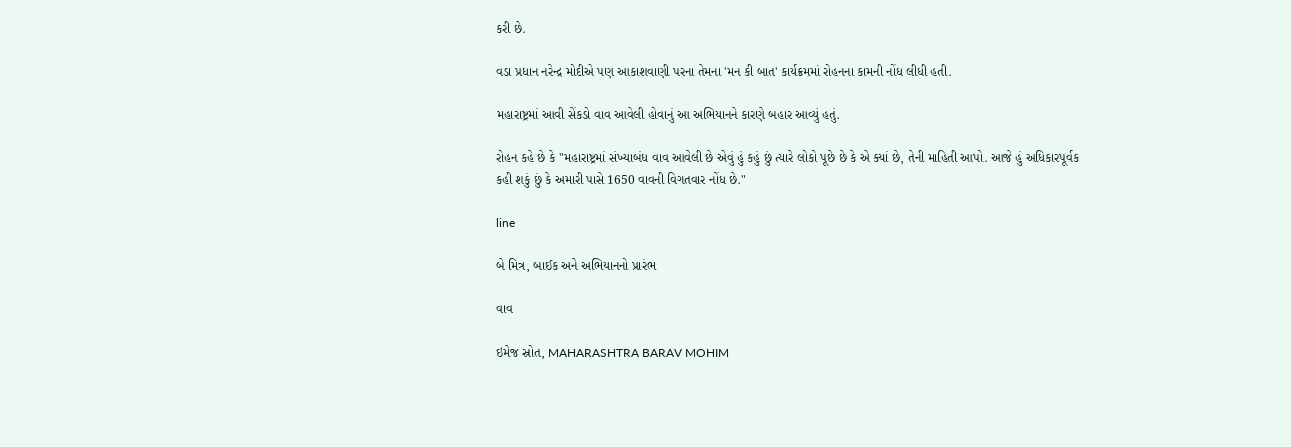કરી છે.

વડા પ્રધાન નરેન્દ્ર મોદીએ પણ આકાશવાણી પરના તેમના 'મન કી બાત' કાર્યક્રમમાં રોહનના કામની નોંધ લીધી હતી.

મહારાષ્ટ્રમાં આવી સેંકડો વાવ આવેલી હોવાનું આ અભિયાનને કારણે બહાર આવ્યું હતું.

રોહન કહે છે કે "મહારાષ્ટ્રમાં સંખ્યાબંધ વાવ આવેલી છે એવું હું કહું છું ત્યારે લોકો પૂછે છે કે એ ક્યાં છે, તેની માહિતી આપો. આજે હું અધિકારપૂર્વક કહી શકું છું કે અમારી પાસે 1650 વાવની વિગતવાર નોંધ છે."

line

બે મિત્ર, બાઈક અને અભિયાનનો પ્રારંભ

વાવ

ઇમેજ સ્રોત, MAHARASHTRA BARAV MOHIM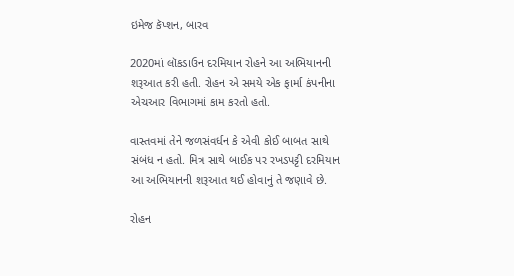ઇમેજ કૅપ્શન, બારવ

2020માં લૉકડાઉન દરમિયાન રોહને આ અભિયાનની શરૂઆત કરી હતી. રોહન એ સમયે એક ફાર્મા કંપનીના એચઆર વિભાગમાં કામ કરતો હતો.

વાસ્તવમાં તેને જળસંવર્ધન કે એવી કોઈ બાબત સાથે સંબંધ ન હતો. મિત્ર સાથે બાઈક પર રખડપટ્ટી દરમિયાન આ અભિયાનની શરૂઆત થઈ હોવાનું તે જણાવે છે.

રોહન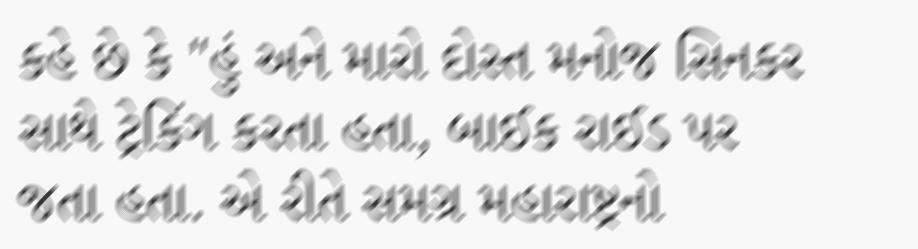કહે છે કે "હું અને મારો દોસ્ત મનોજ સિનકર સાથે ટ્રેકિંગ કરતા હતા, બાઈક રાઈડ પર જતા હતા. એ રીતે સમગ્ર મહારાષ્ટ્રનો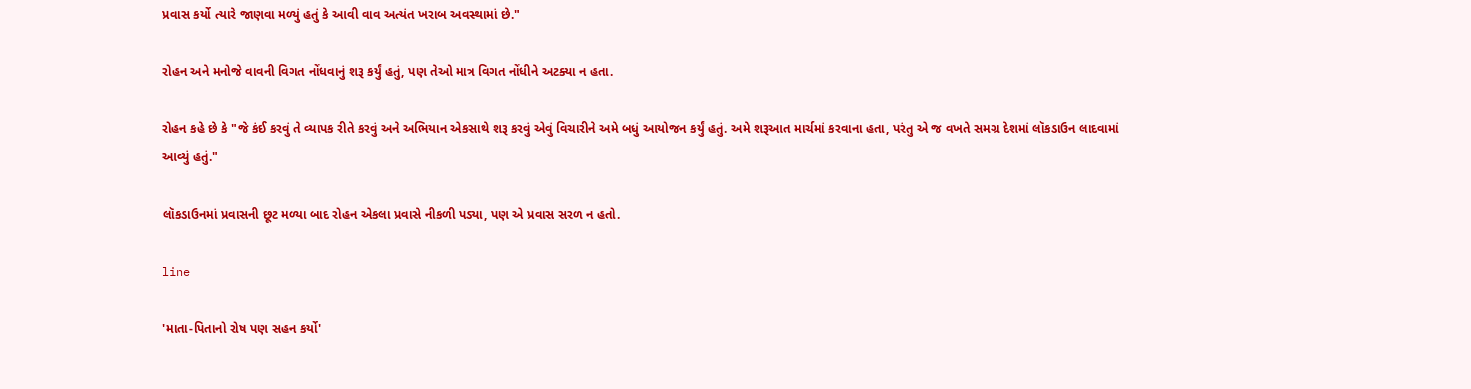પ્રવાસ કર્યો ત્યારે જાણવા મળ્યું હતું કે આવી વાવ અત્યંત ખરાબ અવસ્થામાં છે."

રોહન અને મનોજે વાવની વિગત નોંધવાનું શરૂ કર્યું હતું, પણ તેઓ માત્ર વિગત નોંધીને અટક્યા ન હતા.

રોહન કહે છે કે "જે કંઈ કરવું તે વ્યાપક રીતે કરવું અને અભિયાન એકસાથે શરૂ કરવું એવું વિચારીને અમે બધું આયોજન કર્યું હતું. અમે શરૂઆત માર્ચમાં કરવાના હતા, પરંતુ એ જ વખતે સમગ્ર દેશમાં લૉકડાઉન લાદવામાં આવ્યું હતું."

લૉકડાઉનમાં પ્રવાસની છૂટ મળ્યા બાદ રોહન એકલા પ્રવાસે નીકળી પડ્યા, પણ એ પ્રવાસ સરળ ન હતો.

line

'માતા-પિતાનો રોષ પણ સહન કર્યો'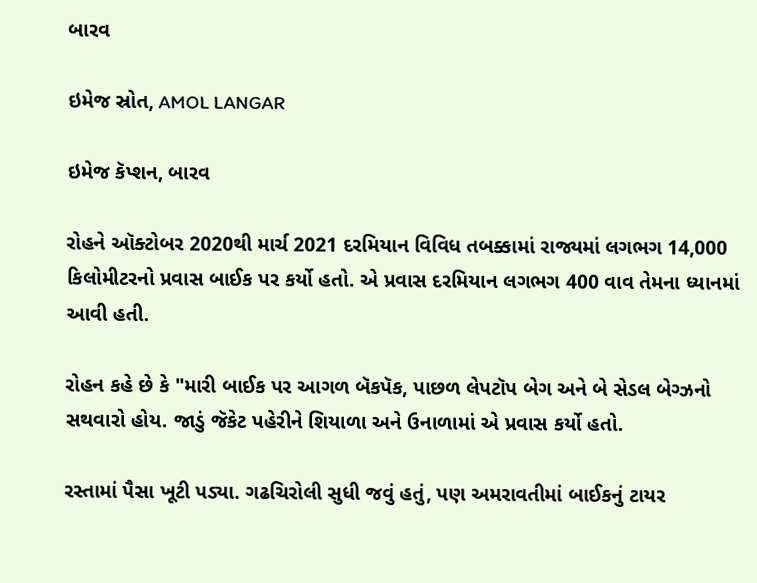બારવ

ઇમેજ સ્રોત, AMOL LANGAR

ઇમેજ કૅપ્શન, બારવ

રોહને ઑક્ટોબર 2020થી માર્ચ 2021 દરમિયાન વિવિધ તબક્કામાં રાજ્યમાં લગભગ 14,000 કિલોમીટરનો પ્રવાસ બાઈક પર કર્યો હતો. એ પ્રવાસ દરમિયાન લગભગ 400 વાવ તેમના ધ્યાનમાં આવી હતી.

રોહન કહે છે કે "મારી બાઈક પર આગળ બૅકપૅક, પાછળ લેપટૉપ બેગ અને બે સેડલ બેગ્ઝનો સથવારો હોય. જાડું જૅકેટ પહેરીને શિયાળા અને ઉનાળામાં એ પ્રવાસ કર્યો હતો.

રસ્તામાં પૈસા ખૂટી પડ્યા. ગઢચિરોલી સુધી જવું હતું, પણ અમરાવતીમાં બાઈકનું ટાયર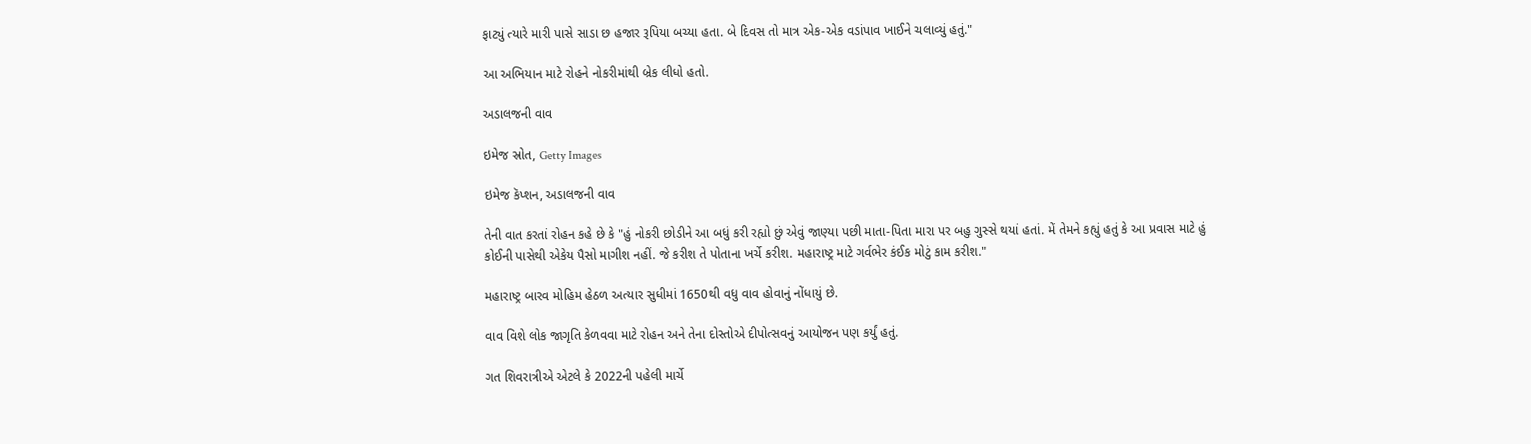ફાટ્યું ત્યારે મારી પાસે સાડા છ હજાર રૂપિયા બચ્યા હતા. બે દિવસ તો માત્ર એક-એક વડાંપાવ ખાઈને ચલાવ્યું હતું."

આ અભિયાન માટે રોહને નોકરીમાંથી બ્રેક લીધો હતો.

અડાલજની વાવ

ઇમેજ સ્રોત, Getty Images

ઇમેજ કૅપ્શન, અડાલજની વાવ

તેની વાત કરતાં રોહન કહે છે કે "હું નોકરી છોડીને આ બધું કરી રહ્યો છું એવું જાણ્યા પછી માતા-પિતા મારા પર બહુ ગુસ્સે થયાં હતાં. મેં તેમને કહ્યું હતું કે આ પ્રવાસ માટે હું કોઈની પાસેથી એકેય પૈસો માગીશ નહીં. જે કરીશ તે પોતાના ખર્ચે કરીશ. મહારાષ્ટ્ર માટે ગર્વભેર કંઈક મોટું કામ કરીશ."

મહારાષ્ટ્ર બારવ મોહિમ હેઠળ અત્યાર સુધીમાં 1650થી વધુ વાવ હોવાનું નોંધાયું છે.

વાવ વિશે લોક જાગૃતિ કેળવવા માટે રોહન અને તેના દોસ્તોએ દીપોત્સવનું આયોજન પણ કર્યું હતું.

ગત શિવરાત્રીએ એટલે કે 2022ની પહેલી માર્ચે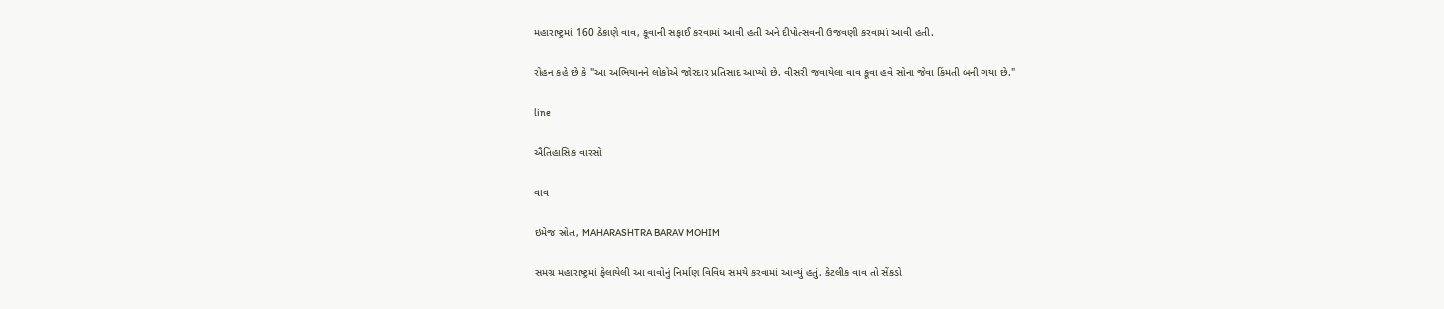મહારાષ્ટ્રમાં 160 ઠેકાણે વાવ, કૂવાની સફાઈ કરવામાં આવી હતી અને દીપોત્સવની ઉજવણી કરવામાં આવી હતી.

રોહન કહે છે કે "આ અભિયાનને લોકોએ જોરદાર પ્રતિસાદ આપ્યો છે. વીસરી જવાયેલા વાવ કૂવા હવે સોના જેવા કિંમતી બની ગયા છે."

line

ઐતિહાસિક વારસો

વાવ

ઇમેજ સ્રોત, MAHARASHTRA BARAV MOHIM

સમગ્ર મહારાષ્ટ્રમાં ફેલાયેલી આ વાવોનું નિર્માણ વિવિધ સમયે કરવામાં આવ્યું હતું. કેટલીક વાવ તો સેંકડો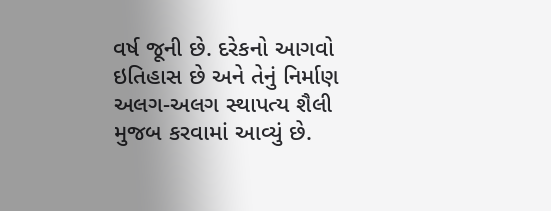વર્ષ જૂની છે. દરેકનો આગવો ઇતિહાસ છે અને તેનું નિર્માણ અલગ-અલગ સ્થાપત્ય શૈલી મુજબ કરવામાં આવ્યું છે.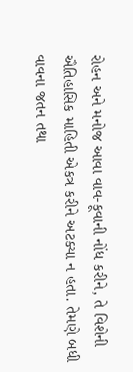રોહન અને મનોજ આવા વાવ-કૂવાની નોંધ કરીને, તે વિશેની ઐતિહાસિક માહિતી એકત્ર કરીને અટક્યા ન હતા. તેમણે બધી વાવના જતન તથા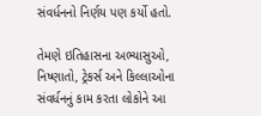સંવર્ધનનો નિર્ણય પણ કર્યો હતો.

તેમણે ઇતિહાસના અભ્યાસુઓ, નિષ્ણાતો, ટ્રેકર્સ અને કિલ્લાઓના સંવર્ધનનું કામ કરતા લોકોને આ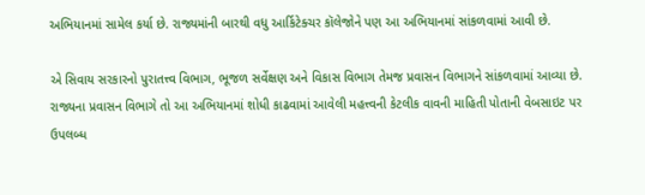અભિયાનમાં સામેલ કર્યા છે. રાજ્યમાંની બારથી વધુ આર્કિટેક્ચર કૉલેજોને પણ આ અભિયાનમાં સાંકળવામાં આવી છે.

એ સિવાય સરકારનો પુરાતત્ત્વ વિભાગ, ભૂજળ સર્વેક્ષણ અને વિકાસ વિભાગ તેમજ પ્રવાસન વિભાગને સાંકળવામાં આવ્યા છે. રાજ્યના પ્રવાસન વિભાગે તો આ અભિયાનમાં શોધી કાઢવામાં આવેલી મહત્ત્વની કેટલીક વાવની માહિતી પોતાની વેબસાઇટ પર ઉપલબ્ધ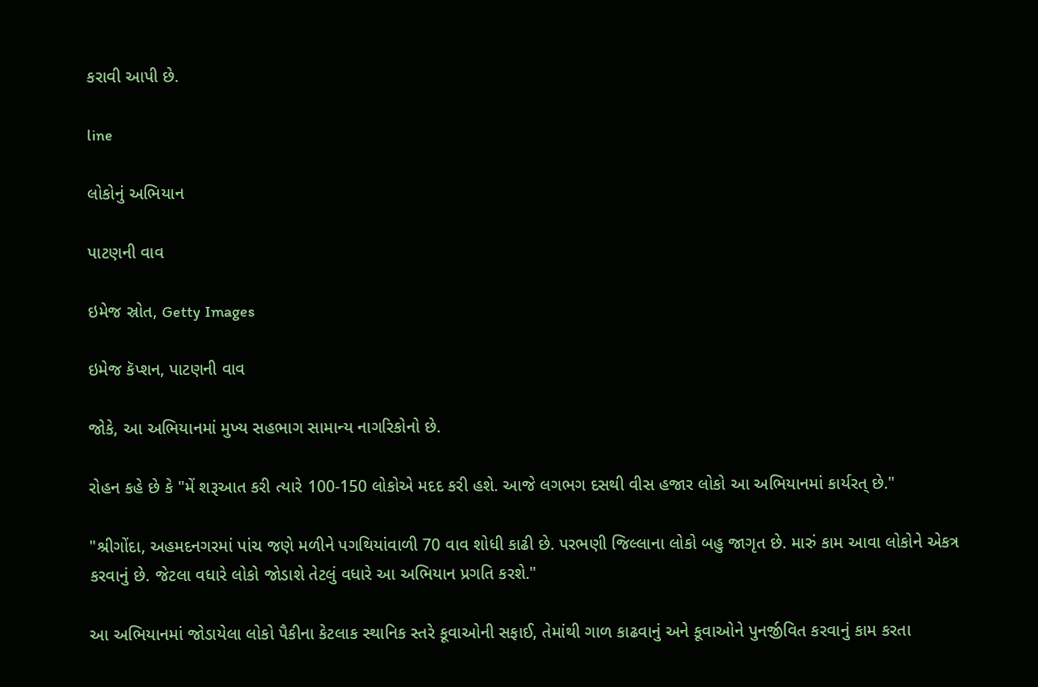કરાવી આપી છે.

line

લોકોનું અભિયાન

પાટણની વાવ

ઇમેજ સ્રોત, Getty Images

ઇમેજ કૅપ્શન, પાટણની વાવ

જોકે, આ અભિયાનમાં મુખ્ય સહભાગ સામાન્ય નાગરિકોનો છે.

રોહન કહે છે કે "મેં શરૂઆત કરી ત્યારે 100-150 લોકોએ મદદ કરી હશે. આજે લગભગ દસથી વીસ હજાર લોકો આ અભિયાનમાં કાર્યરત્ છે."

"શ્રીગોંદા, અહમદનગરમાં પાંચ જણે મળીને પગથિયાંવાળી 70 વાવ શોધી કાઢી છે. પરભણી જિલ્લાના લોકો બહુ જાગૃત છે. મારું કામ આવા લોકોને એકત્ર કરવાનું છે. જેટલા વધારે લોકો જોડાશે તેટલું વધારે આ અભિયાન પ્રગતિ કરશે."

આ અભિયાનમાં જોડાયેલા લોકો પૈકીના કેટલાક સ્થાનિક સ્તરે કૂવાઓની સફાઈ, તેમાંથી ગાળ કાઢવાનું અને કૂવાઓને પુનર્જીવિત કરવાનું કામ કરતા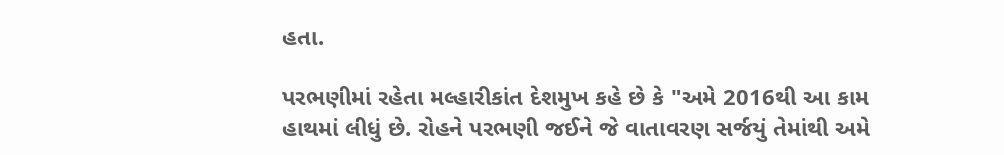હતા.

પરભણીમાં રહેતા મલ્હારીકાંત દેશમુખ કહે છે કે "અમે 2016થી આ કામ હાથમાં લીધું છે. રોહને પરભણી જઈને જે વાતાવરણ સર્જયું તેમાંથી અમે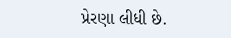પ્રેરણા લીધી છે.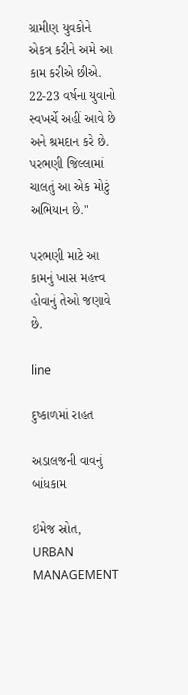ગ્રામીણ યુવકોને એકત્ર કરીને અમે આ કામ કરીએ છીએ. 22-23 વર્ષના યુવાનો સ્વખર્ચે અહીં આવે છે અને શ્રમદાન કરે છે. પરભણી જિલ્લામાં ચાલતું આ એક મોટું અભિયાન છે."

પરભણી માટે આ કામનું ખાસ મહત્ત્વ હોવાનું તેઓ જણાવે છે.

line

દુષ્કાળમાં રાહત

અડાલજની વાવનું બાંધકામ

ઇમેજ સ્રોત, URBAN MANAGEMENT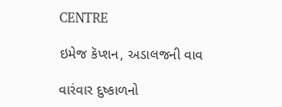CENTRE

ઇમેજ કૅપ્શન, અડાલજની વાવ

વારંવાર દુષ્કાળનો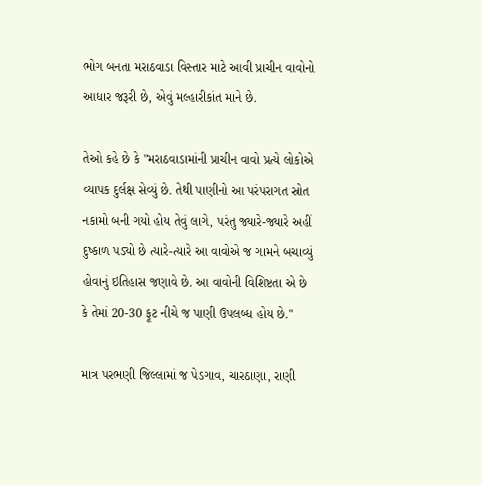ભોગ બનતા મરાઠવાડા વિસ્તાર માટે આવી પ્રાચીન વાવોનો આધાર જરૂરી છે, એવું મલ્હારીકાંત માને છે.

તેઓ કહે છે કે "મરાઠવાડામાંની પ્રાચીન વાવો પ્રત્યે લોકોએ વ્યાપક દુર્લક્ષ સેવ્યું છે. તેથી પાણીનો આ પરંપરાગત સ્રોત નકામો બની ગયો હોય તેવું લાગે, પરંતુ જ્યારે-જ્યારે અહીં દુષ્કાળ પડ્યો છે ત્યારે-ત્યારે આ વાવોએ જ ગામને બચાવ્યું હોવાનું ઇતિહાસ જણાવે છે. આ વાવોની વિશિષ્ટતા એ છે કે તેમાં 20-30 ફૂટ નીચે જ પાણી ઉપલબ્ધ હોય છે."

માત્ર પરભણી જિલ્લામાં જ પેડગાવ, ચારઠાણા, રાણી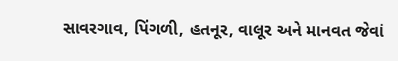સાવરગાવ, પિંગળી, હતનૂર, વાલૂર અને માનવત જેવાં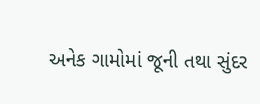અનેક ગામોમાં જૂની તથા સુંદર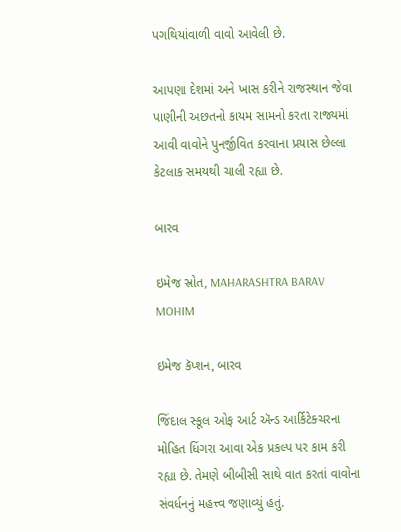પગથિયાંવાળી વાવો આવેલી છે.

આપણા દેશમાં અને ખાસ કરીને રાજસ્થાન જેવા પાણીની અછતનો કાયમ સામનો કરતા રાજ્યમાં આવી વાવોને પુનર્જીવિત કરવાના પ્રયાસ છેલ્લા કેટલાક સમયથી ચાલી રહ્યા છે.

બારવ

ઇમેજ સ્રોત, MAHARASHTRA BARAV MOHIM

ઇમેજ કૅપ્શન, બારવ

જિંદાલ સ્કૂલ ઓફ આર્ટ ઍન્ડ આર્કિટેક્ચરના મોહિત ધિંગરા આવા એક પ્રકલ્પ પર કામ કરી રહ્યા છે. તેમણે બીબીસી સાથે વાત કરતાં વાવોના સંવર્ધનનું મહત્ત્વ જણાવ્યું હતું.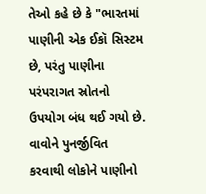તેઓ કહે છે કે "ભારતમાં પાણીની એક ઈકૉ સિસ્ટમ છે, પરંતુ પાણીના પરંપરાગત સ્રોતનો ઉપયોગ બંધ થઈ ગયો છે. વાવોને પુનર્જીવિત કરવાથી લોકોને પાણીનો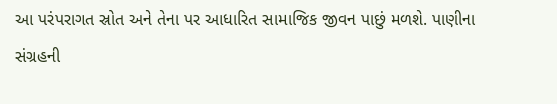આ પરંપરાગત સ્રોત અને તેના પર આધારિત સામાજિક જીવન પાછું મળશે. પાણીના સંગ્રહની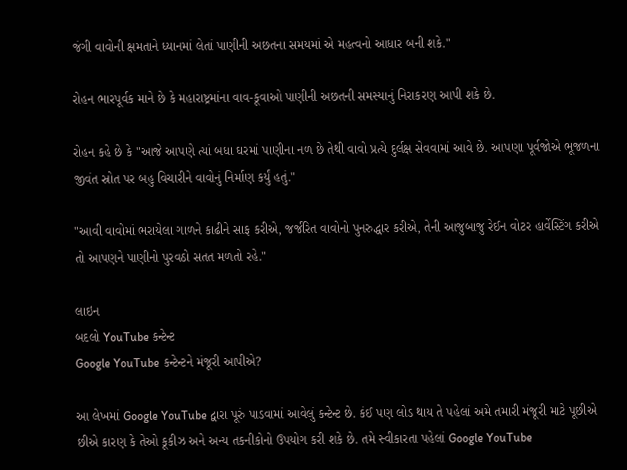જંગી વાવોની ક્ષમતાને ધ્યાનમાં લેતાં પાણીની અછતના સમયમાં એ મહત્વનો આધાર બની શકે."

રોહન ભારપૂર્વક માને છે કે મહારાષ્ટ્રમાંના વાવ-કૂવાઓ પાણીની અછતની સમસ્યાનું નિરાકરણ આપી શકે છે.

રોહન કહે છે કે "આજે આપણે ત્યાં બધા ઘરમાં પાણીના નળ છે તેથી વાવો પ્રત્યે દુર્લક્ષ સેવવામાં આવે છે. આપણા પૂર્વજોએ ભૂજળના જીવંત સ્રોત પર બહુ વિચારીને વાવોનું નિર્માણ કર્યું હતું."

"આવી વાવોમાં ભરાયેલા ગાળને કાઢીને સાફ કરીએ, જર્જરિત વાવોનો પુનરુદ્ધાર કરીએ, તેની આજુબાજુ રેઈન વોટર હાર્વેસ્ટિંગ કરીએ તો આપણને પાણીનો પુરવઠો સતત મળતો રહે."

લાઇન
બદલો YouTube કન્ટેન્ટ
Google YouTube કન્ટેન્ટને મંજૂરી આપીએ?

આ લેખમાં Google YouTube દ્વારા પૂરું પાડવામાં આવેલું કન્ટેન્ટ છે. કંઈ પણ લોડ થાય તે પહેલાં અમે તમારી મંજૂરી માટે પૂછીએ છીએ કારણ કે તેઓ કૂકીઝ અને અન્ય તકનીકોનો ઉપયોગ કરી શકે છે. તમે સ્વીકારતા પહેલાં Google YouTube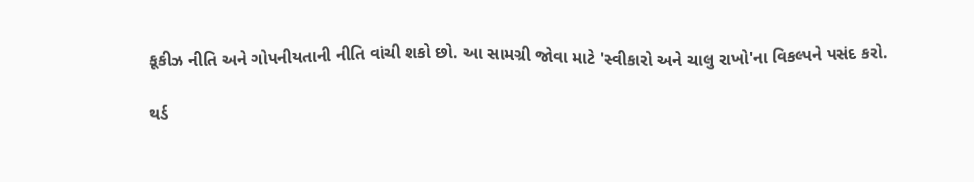કૂકીઝ નીતિ અને ગોપનીયતાની નીતિ વાંચી શકો છો. આ સામગ્રી જોવા માટે 'સ્વીકારો અને ચાલુ રાખો'ના વિકલ્પને પસંદ કરો.

થર્ડ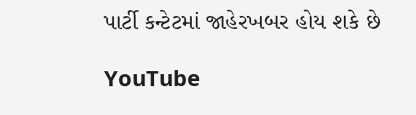પાર્ટી કન્ટેટમાં જાહેરખબર હોય શકે છે

YouTube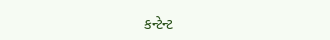કન્ટેન્ટ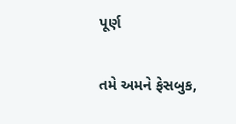પૂર્ણ

તમે અમને ફેસબુક,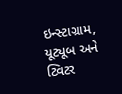ઇન્સ્ટાગ્રામ, યૂટ્યૂબ અને ટ્વિટર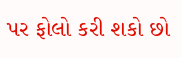પર ફોલો કરી શકો છો